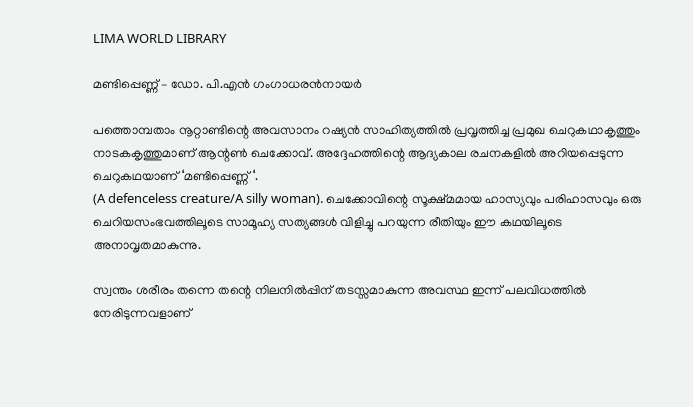LIMA WORLD LIBRARY

മണ്ടിപ്പെണ്ണ് – ഡോ. പി.എന്‍ ഗംഗാധരന്‍നായര്‍

പത്തൊമ്പതാം നൂറ്റാണ്ടിന്റെ അവസാനം റഷ്യന്‍ സാഹിത്യത്തില്‍ പ്രവൃത്തിച്ച പ്രമുഖ ചെറുകഥാകൃത്തും നാടകകൃത്തുമാണ് ആന്റണ്‍ ചെക്കോവ്. അദ്ദേഹത്തിന്റെ ആദ്യകാല രചനകളില്‍ അറിയപ്പെടുന്ന ചെറുകഥയാണ് ‘മണ്ടിപ്പെണ്ണ് ‘.
(A defenceless creature/A silly woman). ചെക്കോവിന്റെ സൂക്ഷ്മമായ ഹാസ്യവും പരിഹാസവും ഒരു ചെറിയസംഭവത്തിലൂടെ സാമൂഹ്യ സത്യങ്ങള്‍ വിളിച്ചു പറയുന്ന രീതിയും ഈ കഥയിലൂടെ അനാവൃതമാകുന്നു.

സ്വന്തം ശരീരം തന്നെ തന്റെ നിലനില്‍പ്പിന് തടസ്സമാകുന്ന അവസ്ഥ ഇന്ന് പലവിധത്തില്‍ നേരിടുന്നവളാണ്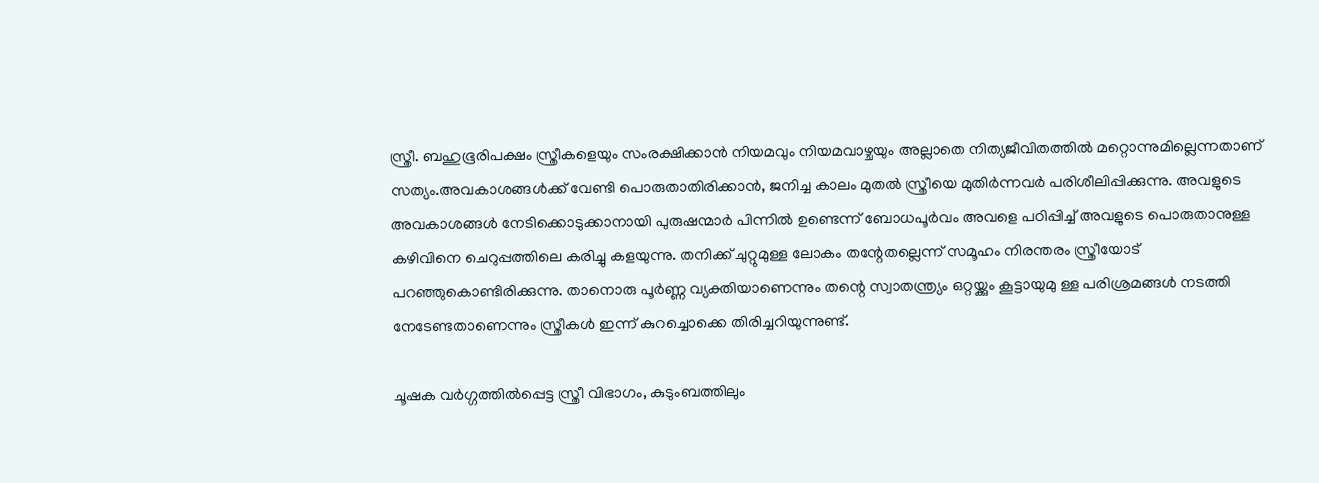സ്ത്രീ. ബഹുഭൂരിപക്ഷം സ്ത്രീകളെയും സംരക്ഷിക്കാന്‍ നിയമവും നിയമവാഴ്ചയും അല്ലാതെ നിത്യജീവിതത്തില്‍ മറ്റൊന്നുമില്ലെന്നതാണ് സത്യം.അവകാശങ്ങള്‍ക്ക് വേണ്ടി പൊരുതാതിരിക്കാന്‍, ജനിച്ച കാലം മുതല്‍ സ്ത്രീയെ മുതിര്‍ന്നവര്‍ പരിശീലിപ്പിക്കുന്നു. അവളുടെ അവകാശങ്ങള്‍ നേടിക്കൊടുക്കാനായി പുരുഷന്മാര്‍ പിന്നില്‍ ഉണ്ടെന്ന് ബോധപൂര്‍വം അവളെ പഠിപ്പിച്ച് അവളുടെ പൊരുതാനുള്ള കഴിവിനെ ചെറുപ്പത്തിലെ കരിച്ചു കളയുന്നു. തനിക്ക് ചുറ്റുമുള്ള ലോകം തന്റേതല്ലെന്ന് സമൂഹം നിരന്തരം സ്ത്രീയോട് പറഞ്ഞുകൊണ്ടിരിക്കുന്നു. താനൊരു പൂര്‍ണ്ണ വ്യക്തിയാണെന്നും തന്റെ സ്വാതന്ത്ര്യം ഒറ്റയ്ക്കും കൂട്ടായുമു ള്ള പരിശ്രമങ്ങള്‍ നടത്തി നേടേണ്ടതാണെന്നും സ്ത്രീകള്‍ ഇന്ന് കുറച്ചൊക്കെ തിരിച്ചറിയുന്നുണ്ട്.

ചൂഷക വര്‍ഗ്ഗത്തില്‍പ്പെട്ട സ്ത്രീ വിഭാഗം, കുടുംബത്തിലും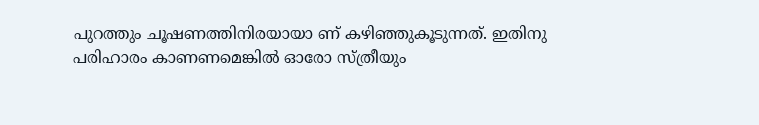പുറത്തും ചൂഷണത്തിനിരയായാ ണ് കഴിഞ്ഞുകൂടുന്നത്. ഇതിനു പരിഹാരം കാണണമെങ്കില്‍ ഓരോ സ്ത്രീയും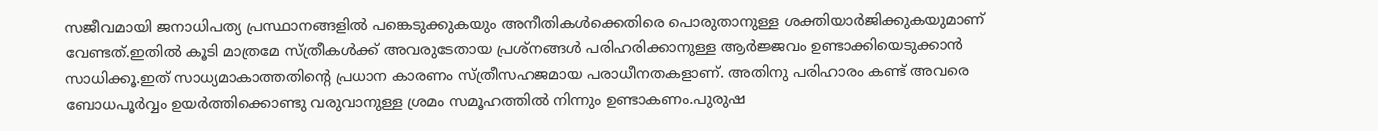സജീവമായി ജനാധിപത്യ പ്രസ്ഥാനങ്ങളില്‍ പങ്കെടുക്കുകയും അനീതികള്‍ക്കെതിരെ പൊരുതാനുള്ള ശക്തിയാര്‍ജിക്കുകയുമാണ് വേണ്ടത്.ഇതില്‍ കൂടി മാത്രമേ സ്ത്രീകള്‍ക്ക് അവരുടേതായ പ്രശ്‌നങ്ങള്‍ പരിഹരിക്കാനുള്ള ആര്‍ജ്ജവം ഉണ്ടാക്കിയെടുക്കാന്‍ സാധിക്കൂ.ഇത് സാധ്യമാകാത്തതിന്റെ പ്രധാന കാരണം സ്ത്രീസഹജമായ പരാധീനതകളാണ്. അതിനു പരിഹാരം കണ്ട് അവരെ ബോധപൂര്‍വ്വം ഉയര്‍ത്തിക്കൊണ്ടു വരുവാനുള്ള ശ്രമം സമൂഹത്തില്‍ നിന്നും ഉണ്ടാകണം.പുരുഷ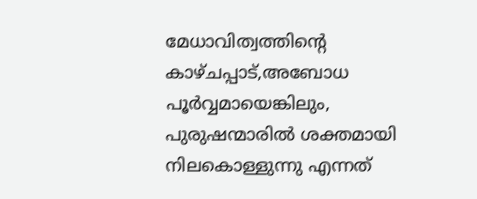മേധാവിത്വത്തിന്റെ കാഴ്ചപ്പാട്,അബോധ പൂര്‍വ്വമായെങ്കിലും, പുരുഷന്മാരില്‍ ശക്തമായി നിലകൊള്ളുന്നു എന്നത്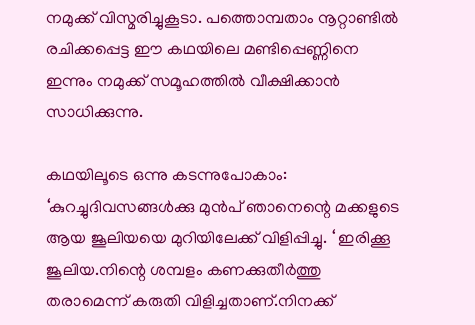നമുക്ക് വിസ്മരിച്ചുകൂടാ. പത്തൊമ്പതാം നൂറ്റാണ്ടില്‍ രചിക്കപ്പെട്ട ഈ കഥയിലെ മണ്ടിപ്പെണ്ണിനെ ഇന്നും നമുക്ക് സമൂഹത്തില്‍ വീക്ഷിക്കാന്‍ സാധിക്കുന്നു.

കഥയിലൂടെ ഒന്നു കടന്നുപോകാം: ‘കുറച്ചുദിവസങ്ങള്‍ക്കു മുന്‍പ് ഞാനെന്റെ മക്കളുടെ ആയ ജൂലിയയെ മുറിയിലേക്ക് വിളിപ്പിച്ചു. ‘ ഇരിക്കൂ ജൂലിയ.നിന്റെ ശമ്പളം കണക്കുതീര്‍ത്തു തരാമെന്ന് കരുതി വിളിച്ചതാണ്.നിനക്ക്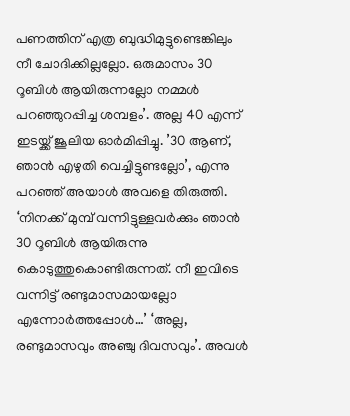പണത്തിന് എത്ര ബുദ്ധിമുട്ടുണ്ടെങ്കിലും നീ ചോദിക്കില്ലല്ലോ. ഒരുമാസം 30 റൂബിള്‍ ആയിരുന്നല്ലോ നമ്മള്‍ പറഞ്ഞുറപ്പിച്ച ശമ്പളം’. അല്ല 40 എന്ന് ഇടയ്ക്ക് ജൂലിയ ഓര്‍മിപ്പിച്ചു. ’30 ആണ്, ഞാന്‍ എഴുതി വെച്ചിട്ടുണ്ടല്ലോ’, എന്നു പറഞ്ഞ് അയാള്‍ അവളെ തിരുത്തി. ‘നിനക്ക് മുമ്പ് വന്നിട്ടുള്ളവര്‍ക്കും ഞാന്‍ 30 റൂബിള്‍ ആയിരുന്നു കൊടുത്തുകൊണ്ടിരുന്നത്. നീ ഇവിടെ വന്നിട്ട് രണ്ടുമാസമായല്ലോ എന്നോര്‍ത്തപ്പോള്‍…’ ‘അല്ല, രണ്ടുമാസവും അഞ്ചു ദിവസവും’. അവള്‍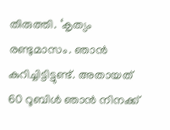തിരുത്തി. ‘കൃത്യം രണ്ടുമാസം. ഞാന്‍ കുറിച്ചിട്ടിട്ടുണ്ട്. അതായത് 60 റൂബിള്‍ ഞാന്‍ നിനക്ക്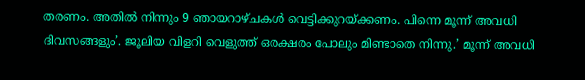തരണം. അതില്‍ നിന്നും 9 ഞായറാഴ്ചകള്‍ വെട്ടിക്കുറയ്ക്കണം. പിന്നെ മൂന്ന് അവധി ദിവസങ്ങളും’. ജൂലിയ വിളറി വെളുത്ത് ഒരക്ഷരം പോലും മിണ്ടാതെ നിന്നു.’ മൂന്ന് അവധി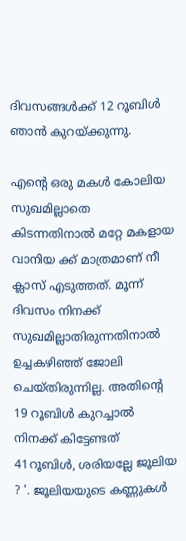ദിവസങ്ങള്‍ക്ക് 12 റൂബിള്‍ ഞാന്‍ കുറയ്ക്കുന്നു.

എന്റെ ഒരു മകള്‍ കോലിയ സുഖമില്ലാതെ കിടന്നതിനാല്‍ മറ്റേ മകളായ വാനിയ ക്ക് മാത്രമാണ് നീ ക്ലാസ് എടുത്തത്. മൂന്ന് ദിവസം നിനക്ക് സുഖമില്ലാതിരുന്നതിനാല്‍ ഉച്ചകഴിഞ്ഞ് ജോലി ചെയ്തിരുന്നില്ല. അതിന്റെ 19 റൂബിള്‍ കുറച്ചാല്‍ നിനക്ക് കിട്ടേണ്ടത് 41റൂബിള്‍, ശരിയല്ലേ ജൂലിയ ? ‘. ജൂലിയയുടെ കണ്ണുകള്‍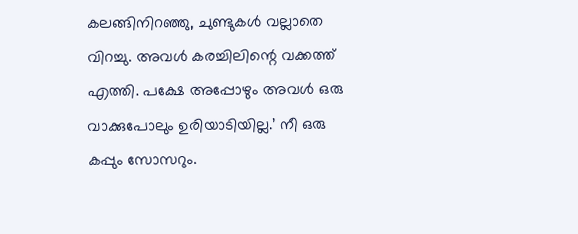കലങ്ങിനിറഞ്ഞു, ചുണ്ടുകള്‍ വല്ലാതെ വിറച്ചു. അവള്‍ കരച്ചിലിന്റെ വക്കത്ത് എത്തി. പക്ഷേ അപ്പോഴും അവള്‍ ഒരു വാക്കുപോലും ഉരിയാടിയില്ല.’ നീ ഒരു കപ്പും സോസറും.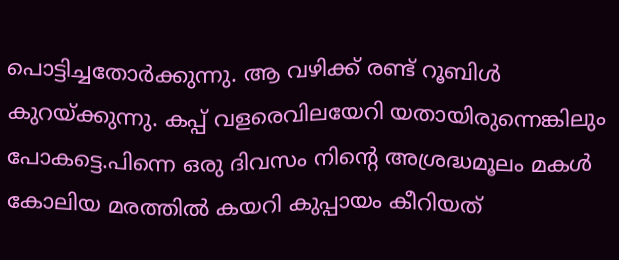പൊട്ടിച്ചതോര്‍ക്കുന്നു. ആ വഴിക്ക് രണ്ട് റൂബിള്‍ കുറയ്ക്കുന്നു. കപ്പ് വളരെവിലയേറി യതായിരുന്നെങ്കിലും പോകട്ടെ.പിന്നെ ഒരു ദിവസം നിന്റെ അശ്രദ്ധമൂലം മകള്‍ കോലിയ മരത്തില്‍ കയറി കുപ്പായം കീറിയത്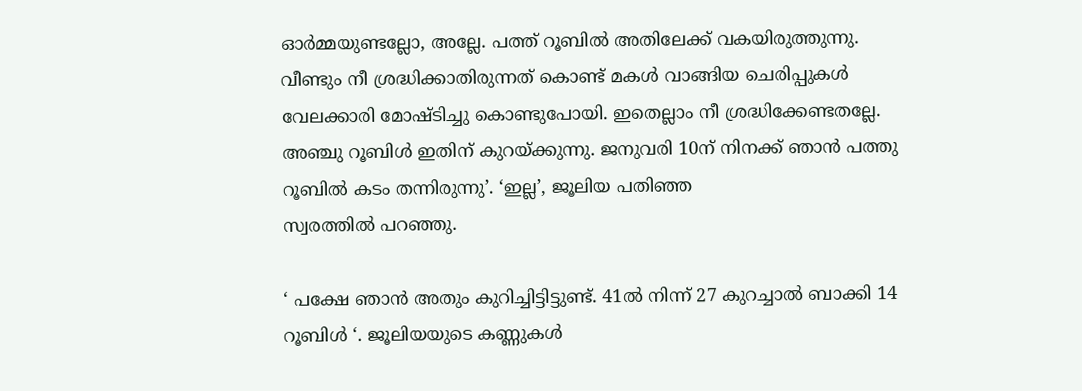ഓര്‍മ്മയുണ്ടല്ലോ, അല്ലേ. പത്ത് റൂബില്‍ അതിലേക്ക് വകയിരുത്തുന്നു. വീണ്ടും നീ ശ്രദ്ധിക്കാതിരുന്നത് കൊണ്ട് മകള്‍ വാങ്ങിയ ചെരിപ്പുകള്‍ വേലക്കാരി മോഷ്ടിച്ചു കൊണ്ടുപോയി. ഇതെല്ലാം നീ ശ്രദ്ധിക്കേണ്ടതല്ലേ. അഞ്ചു റൂബിള്‍ ഇതിന് കുറയ്ക്കുന്നു. ജനുവരി 10ന് നിനക്ക് ഞാന്‍ പത്തു റൂബില്‍ കടം തന്നിരുന്നു’. ‘ഇല്ല’, ജൂലിയ പതിഞ്ഞ
സ്വരത്തില്‍ പറഞ്ഞു.

‘ പക്ഷേ ഞാന്‍ അതും കുറിച്ചിട്ടിട്ടുണ്ട്. 41ല്‍ നിന്ന് 27 കുറച്ചാല്‍ ബാക്കി 14 റൂബിള്‍ ‘. ജൂലിയയുടെ കണ്ണുകള്‍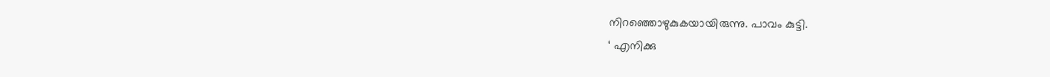നിറഞ്ഞൊഴുകുകയായിരുന്നു. പാവം കുട്ടി.
‘ എനിക്കു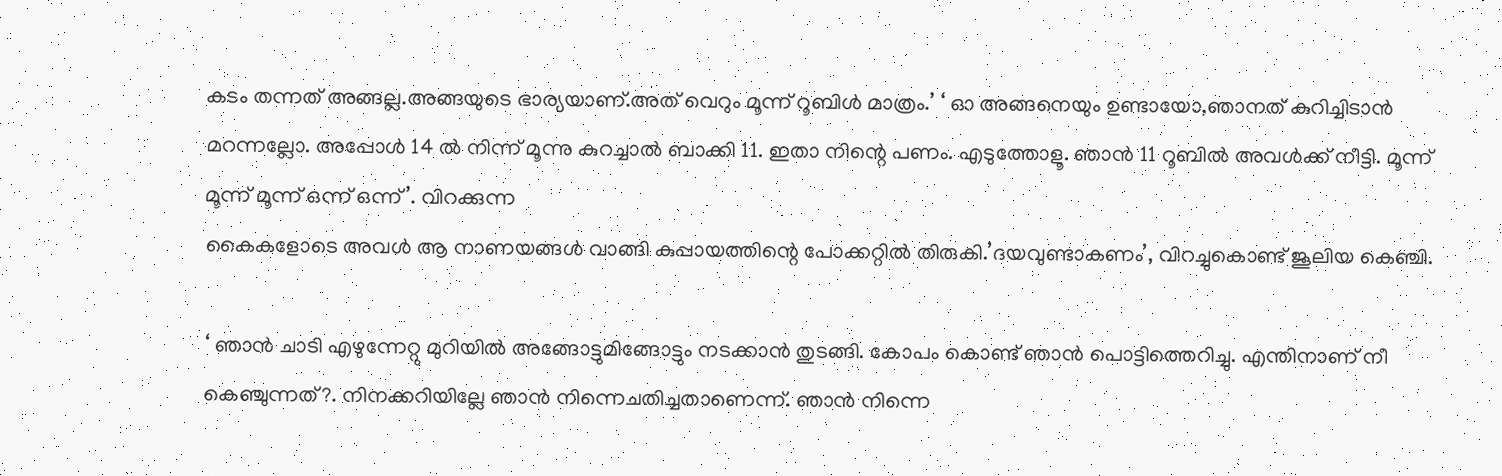കടം തന്നത് അങ്ങല്ല.അങ്ങയുടെ ഭാര്യയാണ്.അത് വെറും മൂന്ന് റൂബിള്‍ മാത്രം.’ ‘ ഓ അങ്ങനെയും ഉണ്ടായോ,ഞാനത് കുറിച്ചിടാന്‍ മറന്നല്ലോ. അപ്പോള്‍ 14 ല്‍ നിന്ന് മൂന്നു കുറച്ചാല്‍ ബാക്കി 11. ഇതാ നിന്റെ പണം. എടുത്തോളൂ. ഞാന്‍ 11 റൂബില്‍ അവള്‍ക്ക് നീട്ടി. മൂന്ന് മൂന്ന് മൂന്ന് ഒന്ന് ഒന്ന്’. വിറക്കുന്ന
കൈകളോടെ അവള്‍ ആ നാണയങ്ങള്‍ വാങ്ങി കുപ്പായത്തിന്റെ പോക്കറ്റില്‍ തിരുകി.’ദയവുണ്ടാകണം’, വിറച്ചുകൊണ്ട് ജൂലിയ കെഞ്ചി.

‘ ഞാന്‍ ചാടി എഴുന്നേറ്റു മുറിയില്‍ അങ്ങോട്ടുമിങ്ങോട്ടും നടക്കാന്‍ തുടങ്ങി. കോപം കൊണ്ട് ഞാന്‍ പൊട്ടിത്തെറിച്ചു. എന്തിനാണ് നീ കെഞ്ചുന്നത്?. നിനക്കറിയില്ലേ ഞാന്‍ നിന്നെചതിച്ചതാണെന്ന്. ഞാന്‍ നിന്നെ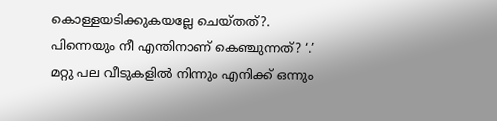കൊള്ളയടിക്കുകയല്ലേ ചെയ്തത്?. പിന്നെയും നീ എന്തിനാണ് കെഞ്ചുന്നത്? ‘.’ മറ്റു പല വീടുകളില്‍ നിന്നും എനിക്ക് ഒന്നും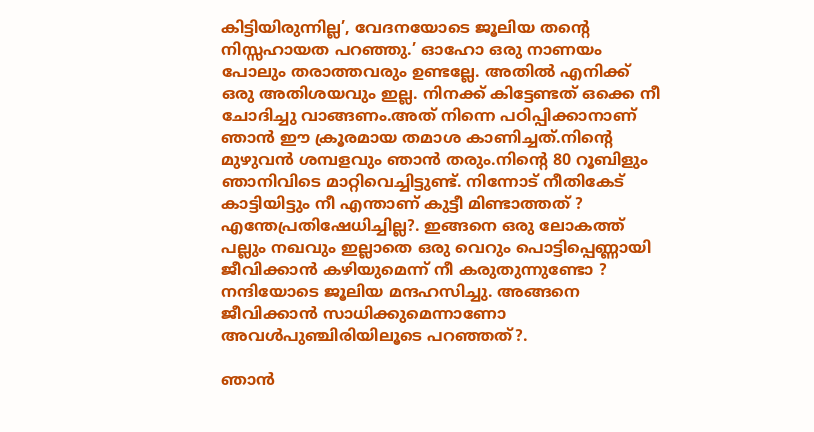കിട്ടിയിരുന്നില്ല’, വേദനയോടെ ജൂലിയ തന്റെ നിസ്സഹായത പറഞ്ഞു.’ ഓഹോ ഒരു നാണയം പോലും തരാത്തവരും ഉണ്ടല്ലേ. അതില്‍ എനിക്ക് ഒരു അതിശയവും ഇല്ല. നിനക്ക് കിട്ടേണ്ടത് ഒക്കെ നീ ചോദിച്ചു വാങ്ങണം.അത് നിന്നെ പഠിപ്പിക്കാനാണ് ഞാന്‍ ഈ ക്രൂരമായ തമാശ കാണിച്ചത്.നിന്റെ മുഴുവന്‍ ശമ്പളവും ഞാന്‍ തരും.നിന്റെ 80 റൂബിളും ഞാനിവിടെ മാറ്റിവെച്ചിട്ടുണ്ട്. നിന്നോട് നീതികേട് കാട്ടിയിട്ടും നീ എന്താണ് കുട്ടീ മിണ്ടാത്തത് ? എന്തേപ്രതിഷേധിച്ചില്ല?. ഇങ്ങനെ ഒരു ലോകത്ത് പല്ലും നഖവും ഇല്ലാതെ ഒരു വെറും പൊട്ടിപ്പെണ്ണായി ജീവിക്കാന്‍ കഴിയുമെന്ന് നീ കരുതുന്നുണ്ടോ ? നന്ദിയോടെ ജൂലിയ മന്ദഹസിച്ചു. അങ്ങനെ ജീവിക്കാന്‍ സാധിക്കുമെന്നാണോ അവള്‍പുഞ്ചിരിയിലൂടെ പറഞ്ഞത്?.

ഞാന്‍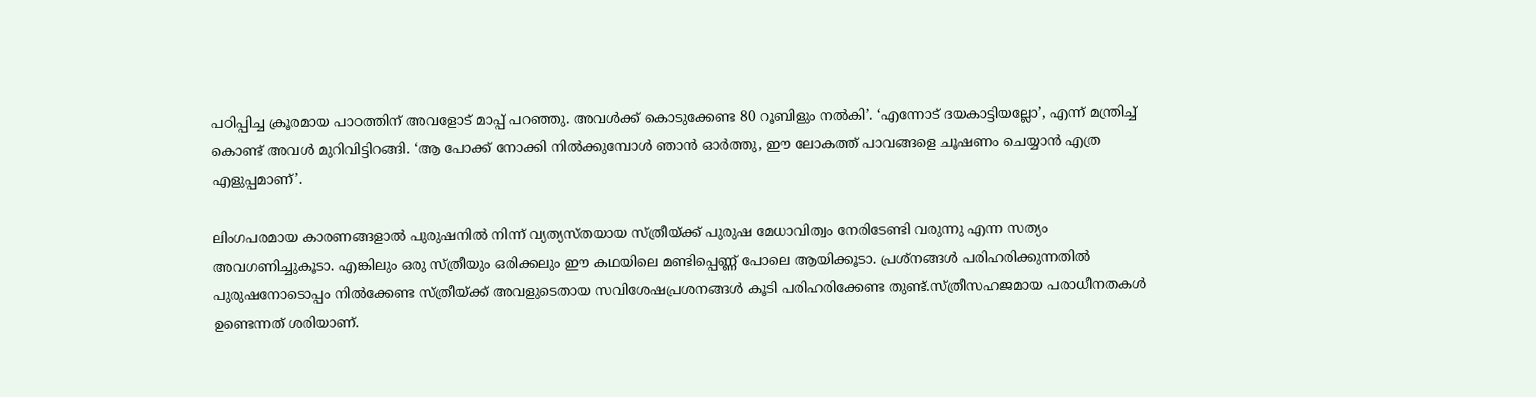പഠിപ്പിച്ച ക്രൂരമായ പാഠത്തിന് അവളോട് മാപ്പ് പറഞ്ഞു. അവള്‍ക്ക് കൊടുക്കേണ്ട 80 റൂബിളും നല്‍കി’. ‘എന്നോട് ദയകാട്ടിയല്ലോ’, എന്ന് മന്ത്രിച്ച് കൊണ്ട് അവള്‍ മുറിവിട്ടിറങ്ങി. ‘ആ പോക്ക് നോക്കി നില്‍ക്കുമ്പോള്‍ ഞാന്‍ ഓര്‍ത്തു, ഈ ലോകത്ത് പാവങ്ങളെ ചൂഷണം ചെയ്യാന്‍ എത്ര എളുപ്പമാണ്’.

ലിംഗപരമായ കാരണങ്ങളാല്‍ പുരുഷനില്‍ നിന്ന് വ്യത്യസ്തയായ സ്ത്രീയ്ക്ക് പുരുഷ മേധാവിത്വം നേരിടേണ്ടി വരുന്നു എന്ന സത്യം അവഗണിച്ചുകൂടാ. എങ്കിലും ഒരു സ്ത്രീയും ഒരിക്കലും ഈ കഥയിലെ മണ്ടിപ്പെണ്ണ് പോലെ ആയിക്കൂടാ. പ്രശ്‌നങ്ങള്‍ പരിഹരിക്കുന്നതില്‍ പുരുഷനോടൊപ്പം നില്‍ക്കേണ്ട സ്ത്രീയ്ക്ക് അവളുടെതായ സവിശേഷപ്രശനങ്ങള്‍ കൂടി പരിഹരിക്കേണ്ട തുണ്ട്.സ്ത്രീസഹജമായ പരാധീനതകള്‍ ഉണ്ടെന്നത് ശരിയാണ്.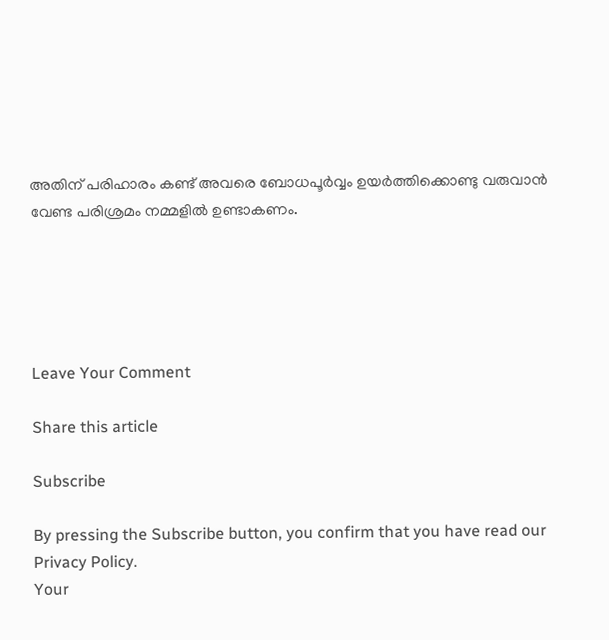അതിന് പരിഹാരം കണ്ട് അവരെ ബോധപൂര്‍വ്വം ഉയര്‍ത്തിക്കൊണ്ടു വരുവാന്‍ വേണ്ട പരിശ്രമം നമ്മളില്‍ ഉണ്ടാകണം.





Leave Your Comment

Share this article

Subscribe

By pressing the Subscribe button, you confirm that you have read our Privacy Policy.
Your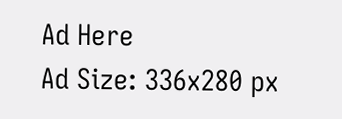Ad Here
Ad Size: 336x280 px